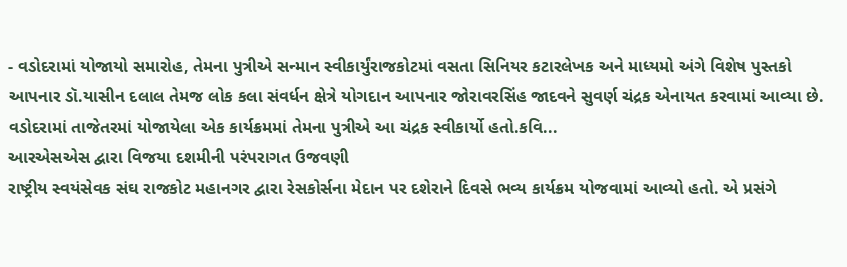- વડોદરામાં યોજાયો સમારોહ, તેમના પુત્રીએ સન્માન સ્વીકાર્યુંરાજકોટમાં વસતા સિનિયર કટારલેખક અને માધ્યમો અંગે વિશેષ પુસ્તકો આપનાર ડૉ.યાસીન દલાલ તેમજ લોક કલા સંવર્ધન ક્ષેત્રે યોગદાન આપનાર જોરાવરસિંહ જાદવને સુવર્ણ ચંદ્રક એનાયત કરવામાં આવ્યા છે. વડોદરામાં તાજેતરમાં યોજાયેલા એક કાર્યક્રમમાં તેમના પુત્રીએ આ ચંદ્રક સ્વીકાર્યો હતો.કવિ...
આરએસએસ દ્વારા વિજયા દશમીની પરંપરાગત ઉજવણી
રાષ્ટ્રીય સ્વયંસેવક સંઘ રાજકોટ મહાનગર દ્વારા રેસકોર્સના મેદાન પર દશેરાને દિવસે ભવ્ય કાર્યક્રમ યોજવામાં આવ્યો હતો. એ પ્રસંગે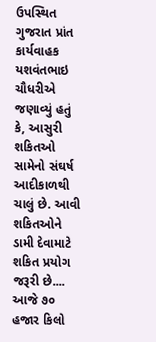ઉપસ્થિત ગુજરાત પ્રાંત કાર્યવાહક યશવંતભાઇ ચૌધરીએ જણાવ્યું હતું કે, આસુરી શકિતઓ સામેનો સંઘર્ષ આદીકાળથી ચાલું છે. આવી શકિતઓને ડામી દેવામાટે શકિત પ્રયોગ જરૂરી છે....
આજે ૭૦ હજાર કિલો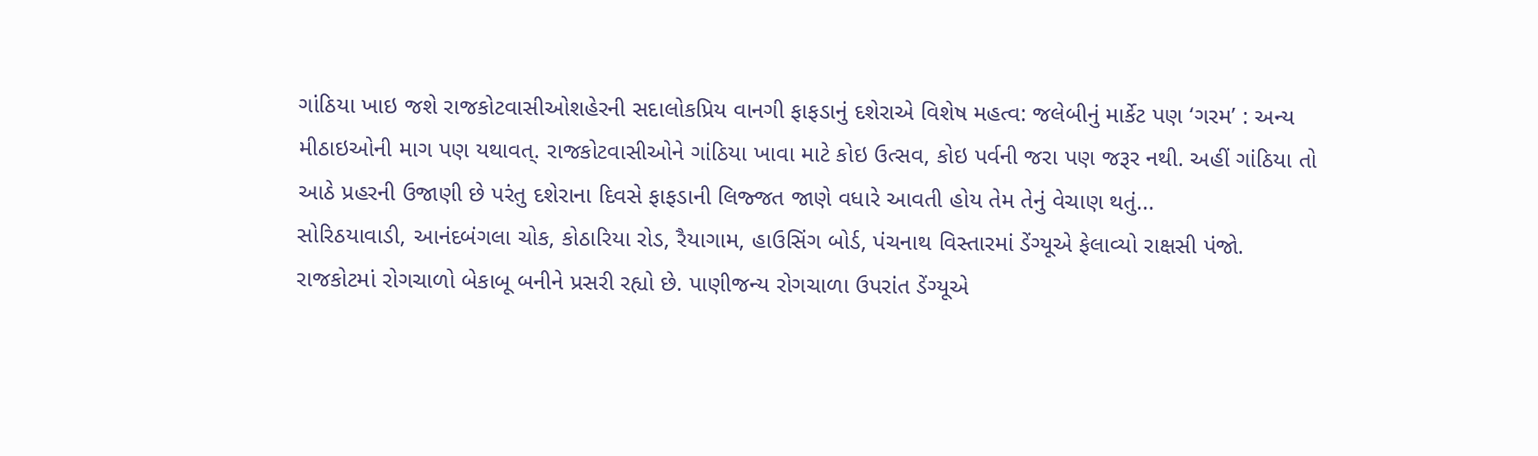ગાંઠિયા ખાઇ જશે રાજકોટવાસીઓશહેરની સદાલોકપ્રિય વાનગી ફાફડાનું દશેરાએ વિશેષ મહત્વ: જલેબીનું માર્કેટ પણ ‘ગરમ’ : અન્ય મીઠાઇઓની માગ પણ યથાવત્. રાજકોટવાસીઓને ગાંઠિયા ખાવા માટે કોઇ ઉત્સવ, કોઇ પર્વની જરા પણ જરૂર નથી. અહીં ગાંઠિયા તો આઠે પ્રહરની ઉજાણી છે પરંતુ દશેરાના દિવસે ફાફડાની લિજ્જત જાણે વધારે આવતી હોય તેમ તેનું વેચાણ થતું...
સોરિઠયાવાડી, આનંદબંગલા ચોક, કોઠારિયા રોડ, રૈયાગામ, હાઉસિંગ બોર્ડ, પંચનાથ વિસ્તારમાં ડેંગ્યૂએ ફેલાવ્યો રાક્ષસી પંજો.
રાજકોટમાં રોગચાળો બેકાબૂ બનીને પ્રસરી રહ્યો છે. પાણીજન્ય રોગચાળા ઉપરાંત ડેંગ્યૂએ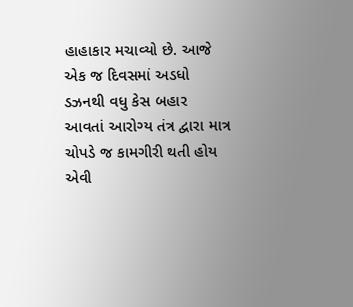હાહાકાર મચાવ્યો છે. આજે એક જ દિવસમાં અડધો ડઝનથી વધુ કેસ બહાર આવતાં આરોગ્ય તંત્ર દ્વારા માત્ર ચોપડે જ કામગીરી થતી હોય એવી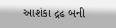આશંકા દ્રઢ બની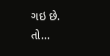ગઇ છે. તો...